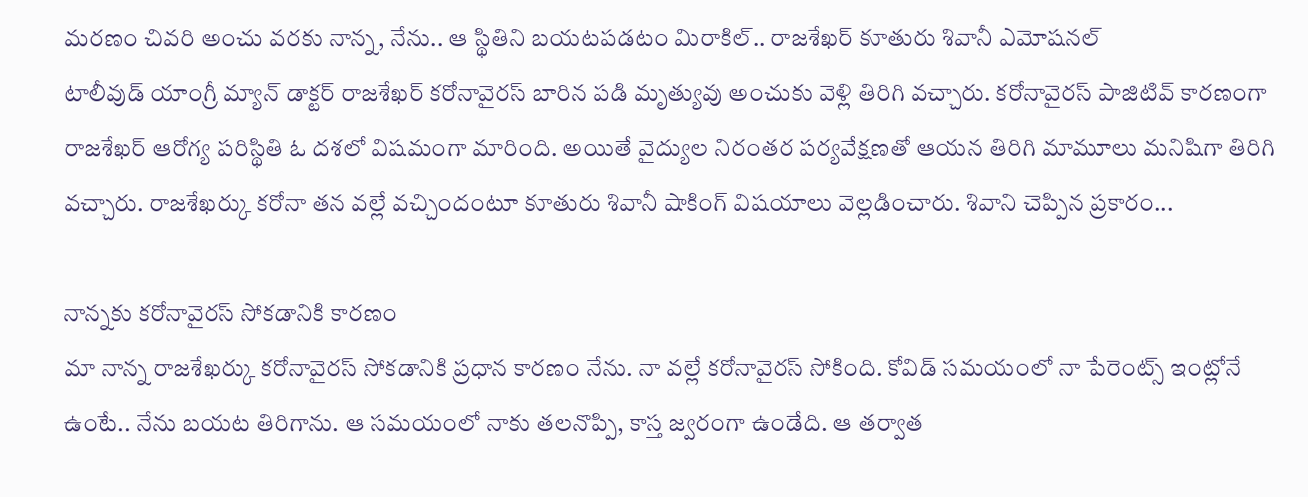మరణం చివరి అంచు వరకు నాన్న, నేను.. ఆ స్థితిని బయటపడటం మిరాకిల్.. రాజశేఖర్ కూతురు శివానీ ఎమోషనల్
టాలీవుడ్ యాంగ్రీ మ్యాన్ డాక్టర్ రాజశేఖర్ కరోనావైరస్ బారిన పడి మృత్యువు అంచుకు వెళ్లి తిరిగి వచ్చారు. కరోనావైరస్ పాజిటివ్ కారణంగా రాజశేఖర్ ఆరోగ్య పరిస్థితి ఓ దశలో విషమంగా మారింది. అయితే వైద్యుల నిరంతర పర్యవేక్షణతో ఆయన తిరిగి మామూలు మనిషిగా తిరిగి వచ్చారు. రాజశేఖర్కు కరోనా తన వల్లే వచ్చిందంటూ కూతురు శివానీ షాకింగ్ విషయాలు వెల్లడించారు. శివాని చెప్పిన ప్రకారం...

నాన్నకు కరోనావైరస్ సోకడానికి కారణం
మా నాన్న రాజశేఖర్కు కరోనావైరస్ సోకడానికి ప్రధాన కారణం నేను. నా వల్లే కరోనావైరస్ సోకింది. కోవిడ్ సమయంలో నా పేరెంట్స్ ఇంట్లోనే ఉంటే.. నేను బయట తిరిగాను. ఆ సమయంలో నాకు తలనొప్పి, కాస్త జ్వరంగా ఉండేది. ఆ తర్వాత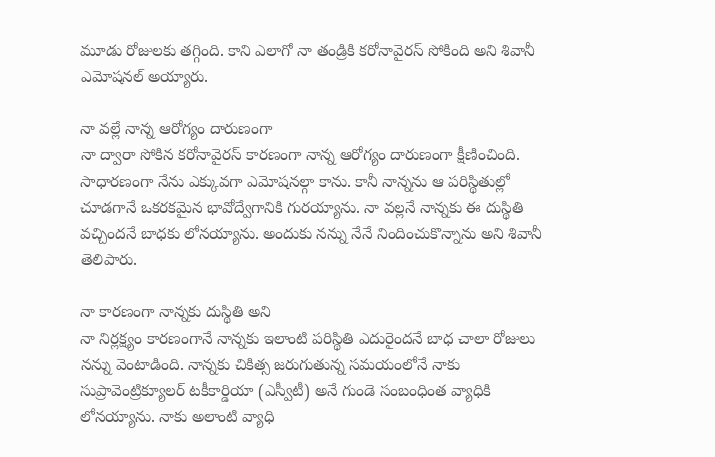మూడు రోజులకు తగ్గింది. కాని ఎలాగో నా తండ్రికి కరోనావైరస్ సోకింది అని శివానీ ఎమోషనల్ అయ్యారు.

నా వల్లే నాన్న ఆరోగ్యం దారుణంగా
నా ద్వారా సోకిన కరోనావైరస్ కారణంగా నాన్న ఆరోగ్యం దారుణంగా క్షీణించింది. సాధారణంగా నేను ఎక్కువగా ఎమోషనల్గా కాను. కానీ నాన్నను ఆ పరిస్థితుల్లో చూడగానే ఒకరకమైన భావోద్వేగానికి గురయ్యాను. నా వల్లనే నాన్నకు ఈ దుస్థితి వచ్చిందనే బాధకు లోనయ్యాను. అందుకు నన్ను నేనే నిందించుకొన్నాను అని శివానీ తెలిపారు.

నా కారణంగా నాన్నకు దుస్థితి అని
నా నిర్లక్ష్యం కారణంగానే నాన్నకు ఇలాంటి పరిస్థితి ఎదురైందనే బాధ చాలా రోజులు నన్ను వెంటాడింది. నాన్నకు చికిత్స జరుగుతున్న సమయంలోనే నాకు సుప్రావెంట్రిక్యూలర్ టకీకార్డియా (ఎస్వీటీ) అనే గుండె సంబంధింత వ్యాధికి లోనయ్యాను. నాకు అలాంటి వ్యాధి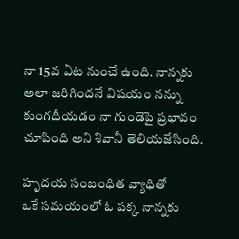నా 15వ ఏట నుంచే ఉంది. నాన్నకు అలా జరిగిందనే విషయం నన్ను కుంగదీయడం నా గుండెపై ప్రభావం చూపింది అని శివానీ తెలియజేసింది.

హృదయ సంబంధిత వ్యాధితో
ఒకే సమయంలో ఓ పక్క నాన్నకు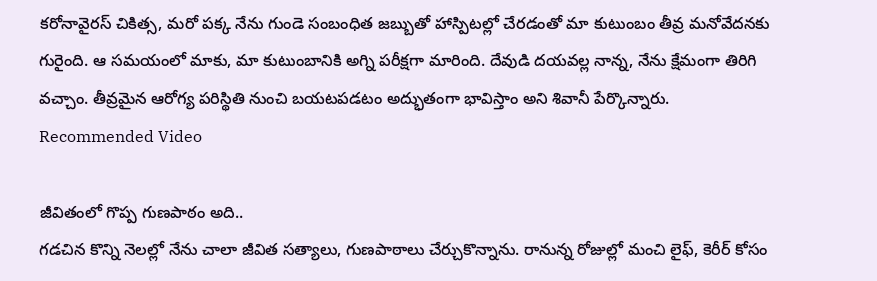కరోనావైరస్ చికిత్స, మరో పక్క నేను గుండె సంబంధిత జబ్బుతో హాస్పిటల్లో చేరడంతో మా కుటుంబం తీవ్ర మనోవేదనకు గురైంది. ఆ సమయంలో మాకు, మా కుటుంబానికి అగ్ని పరీక్షగా మారింది. దేవుడి దయవల్ల నాన్న, నేను క్షేమంగా తిరిగి వచ్చాం. తీవ్రమైన ఆరోగ్య పరిస్థితి నుంచి బయటపడటం అద్భుతంగా భావిస్తాం అని శివానీ పేర్కొన్నారు.
Recommended Video

జీవితంలో గొప్ప గుణపాఠం అది..
గడచిన కొన్ని నెలల్లో నేను చాలా జీవిత సత్యాలు, గుణపాఠాలు చేర్చుకొన్నాను. రానున్న రోజుల్లో మంచి లైఫ్, కెరీర్ కోసం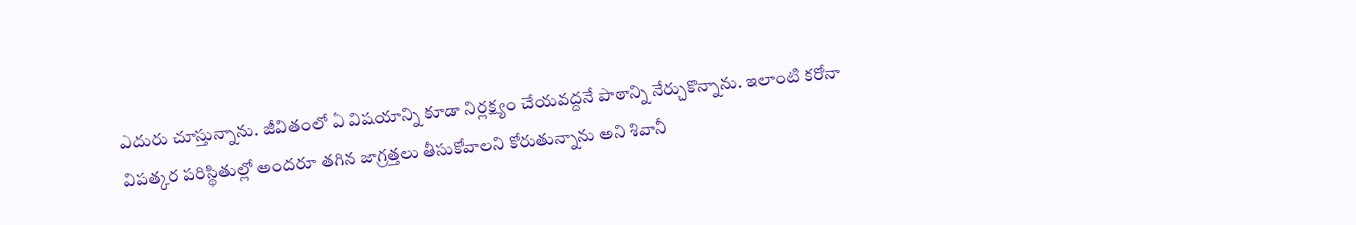ఎదురు చూస్తున్నాను. జీవితంలో ఏ విషయాన్ని కూడా నిర్లక్ష్యం చేయవద్దనే పాఠాన్ని నేర్చుకొన్నాను. ఇలాంటి కరోనా విపత్కర పరిస్థితుల్లో అందరూ తగిన జాగ్రత్తలు తీసుకోవాలని కోరుతున్నాను అని శివానీ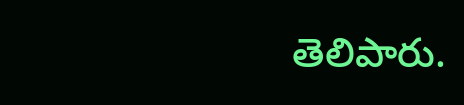తెలిపారు.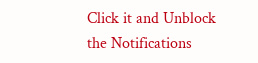Click it and Unblock the Notifications